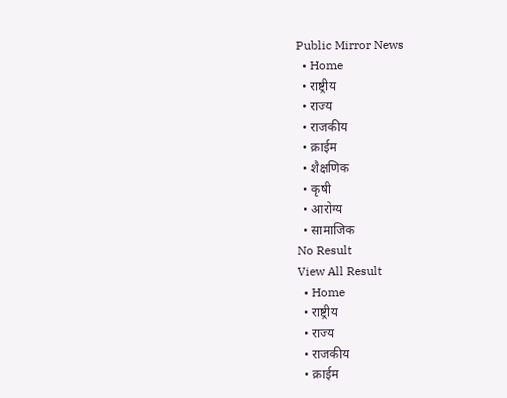Public Mirror News
  • Home
  • राष्ट्रीय
  • राज्य
  • राजकीय
  • क्राईम
  • शैक्षणिक
  • कृषी
  • आरोग्य
  • सामाजिक
No Result
View All Result
  • Home
  • राष्ट्रीय
  • राज्य
  • राजकीय
  • क्राईम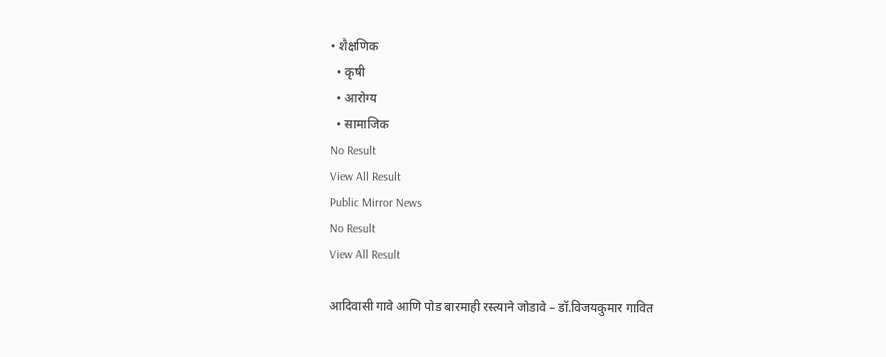• शैक्षणिक
  • कृषी
  • आरोग्य
  • सामाजिक
No Result
View All Result
Public Mirror News
No Result
View All Result

आदिवासी गावे आणि पोड बारमाही रस्त्याने जोडावे – डॉ.विजयकुमार गावित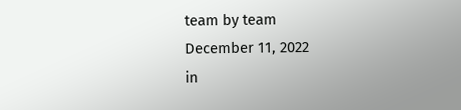team by team
December 11, 2022
in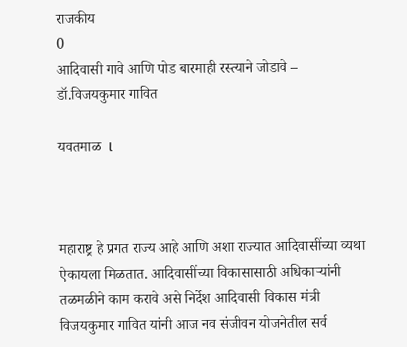राजकीय
0
आदिवासी गावे आणि पोड बारमाही रस्त्याने जोडावे – डॉ.विजयकुमार गावित

यवतमाळ  l



महाराष्ट्र हे प्रगत राज्य आहे आणि अशा राज्यात आदिवासींच्या व्यथा ऐकायला मिळतात. आदिवासींच्या विकासासाठी अधिकाऱ्यांनी तळमळीने काम करावे असे निर्देश आदिवासी विकास मंत्री विजयकुमार गावित यांनी आज नव संजीवन योजनेतील सर्व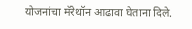योजनांचा मॅरेथॉन आढावा घेताना दिले.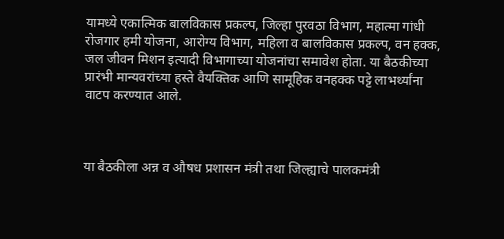यामध्ये एकात्मिक बालविकास प्रकल्प, जिल्हा पुरवठा विभाग, महात्मा गांधी रोजगार हमी योजना, आरोग्य विभाग, महिला व बालविकास प्रकल्प, वन हक्क, जल जीवन मिशन इत्यादी विभागाच्या योजनांचा समावेश होता. या बैठकीच्या प्रारंभी मान्यवरांच्या हस्ते वैयक्तिक आणि सामूहिक वनहक्क पट्टे लाभर्थ्यांना वाटप करण्यात आले.



या बैठकीला अन्न व औषध प्रशासन मंत्री तथा जिल्ह्याचे पालकमंत्री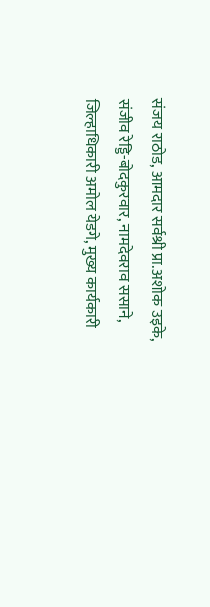संजय राठोड, आमदार सर्वश्री प्रा.अशोक उइके, संजीव रेड्डि-बोदकुरवार, नामदेवराव ससाने, जिल्हाधिकारी अमोल येडगे, मुख्य कार्यकारी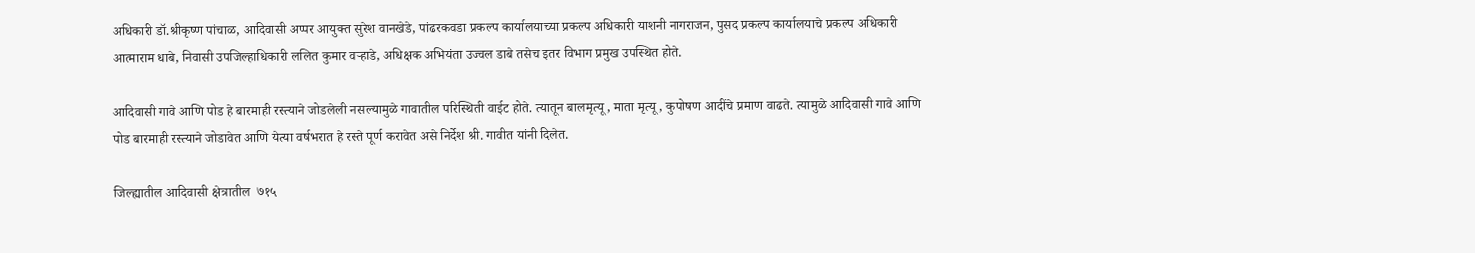अधिकारी डॉ.श्रीकृष्ण पांचाळ, आदिवासी अप्पर आयुक्त सुरेश वानखेडे, पांढरकवडा प्रकल्प कार्यालयाच्या प्रकल्प अधिकारी याशनी नागराजन, पुसद प्रकल्प कार्यालयाचे प्रकल्प अधिकारी आत्माराम धाबे, निवासी उपजिल्हाधिकारी ललित कुमार वऱ्हाडे, अधिक्षक अभियंता उज्वल डाबे तसेच इतर विभाग प्रमुख उपस्थित होते.

आदिवासी गावे आणि पोड हे बारमाही रस्त्याने जोडलेली नसल्यामुळे गावातील परिस्थिती वाईट होते. त्यातून बालमृत्यू, माता मृत्यू, कुपोषण आदींचे प्रमाण वाढते. त्यामुळे आदिवासी गावे आणि पोड बारमाही रस्त्याने जोडावेत आणि येत्या वर्षभरात हे रस्ते पूर्ण करावेत असे निर्देश श्री. गावीत यांनी दिलेत.

जिल्ह्यातील आदिवासी क्षेत्रातील  ७१५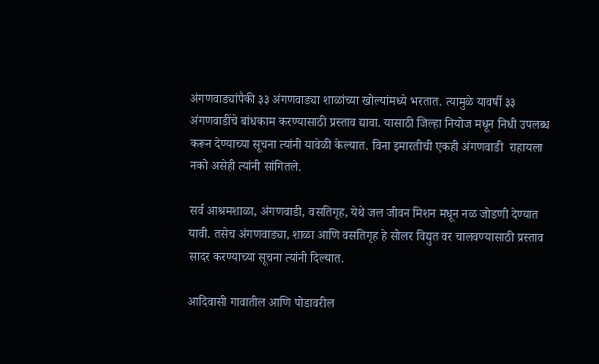अंगणवाड्यांपैकी ३३ अंगणवाड्या शाळांच्या खोल्यांमध्ये भरतात. त्यामुळे यावर्षी ३३ अंगणवाडींचे बांधकाम करण्यासाठी प्रस्ताव द्यावा. यासाठी जिल्हा नियोज मधून निधी उपलब्ध करून देण्याच्या सूचना त्यांनी यावेळी केल्यात. विना इमारतीची एकही अंगणवाडी  राहायला नको असेही त्यांनी सांगितले.

सर्व आश्रमशाळा, अंगणवाडी, वसतिगृह, येथे जल जीवन मिशन मधून नळ जोडणी देण्यात यावी. तसेच अंगणवाड्या, शाळा आणि वसतिगृह हे सोलर विद्युत वर चालवण्यासाठी प्रस्ताव सादर करण्याच्या सूचना त्यांनी दिल्यात.

आदिवासी गावातील आणि पोडावरील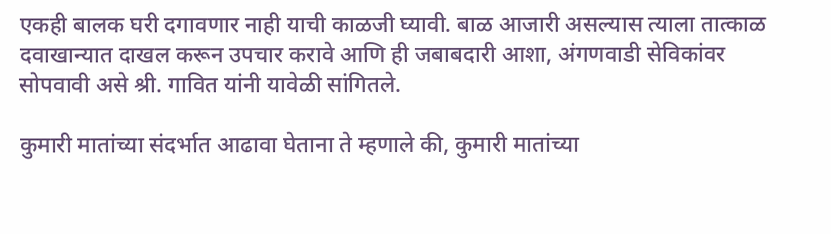एकही बालक घरी दगावणार नाही याची काळजी घ्यावी. बाळ आजारी असल्यास त्याला तात्काळ दवाखान्यात दाखल करून उपचार करावे आणि ही जबाबदारी आशा, अंगणवाडी सेविकांवर सोपवावी असे श्री. गावित यांनी यावेळी सांगितले.

कुमारी मातांच्या संदर्भात आढावा घेताना ते म्हणाले की, कुमारी मातांच्या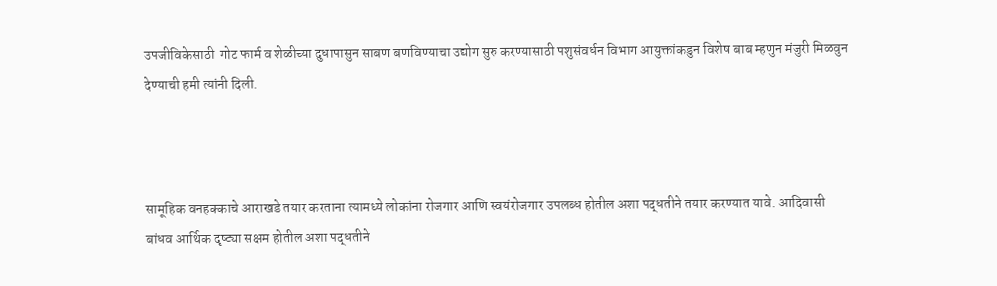उपजीविकेसाठी  गोट फार्म व शेळीच्या दुधापासुन साबण बणविण्याचा उद्योग सुरु करण्यासाठी पशुसंवर्धन विभाग आयुक्तांकडुन विशेष बाब म्हणुन मंजुरी मिळवुन देण्याची हमी त्यांनी दिली.



सामूहिक वनहक्काचे आराखडे तयार करताना त्यामध्ये लोकांना रोजगार आणि स्वयंरोजगार उपलब्ध होतील अशा पद्धतीने तयार करण्यात यावे. आदिवासी बांधव आर्थिक दृष्ट्या सक्षम होतील अशा पद्धतीने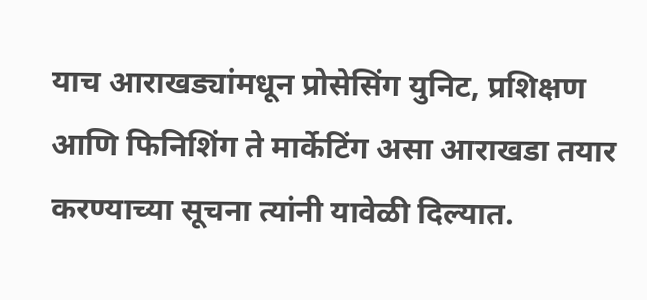याच आराखड्यांमधून प्रोसेसिंग युनिट, प्रशिक्षण आणि फिनिशिंग ते मार्केटिंग असा आराखडा तयार करण्याच्या सूचना त्यांनी यावेळी दिल्यात.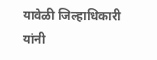यावेळी जिल्हाधिकारी यांनी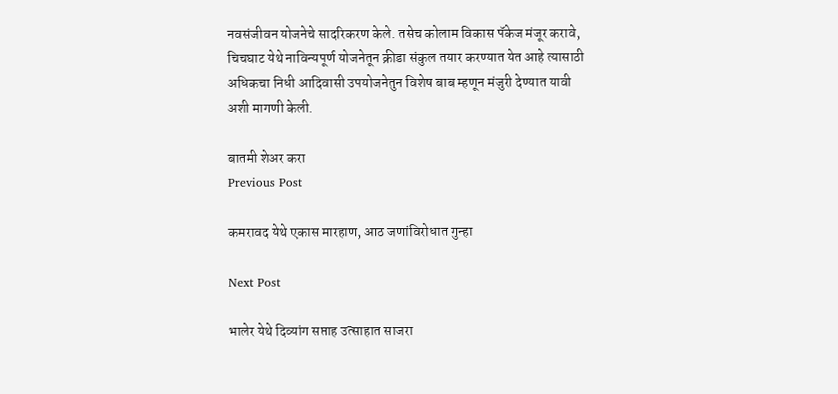नवसंजीवन योजनेचे सादरिकरण केले. तसेच कोलाम विकास पॅकेज मंजूर करावे, चिचघाट येथे नाविन्यपूर्ण योजनेतून क्रीडा संकुल तयार करण्यात येत आहे त्यासाठी अधिकचा निधी आदिवासी उपयोजनेतुन विशेष बाब म्हणून मंजुरी देण्यात यावी अशी मागणी केली.

बातमी शेअर करा
Previous Post

कमरावद येथे एकास मारहाण, आठ जणांविरोधात गुन्हा

Next Post

भालेर येथे दिव्यांग सप्ताह उत्साहात साजरा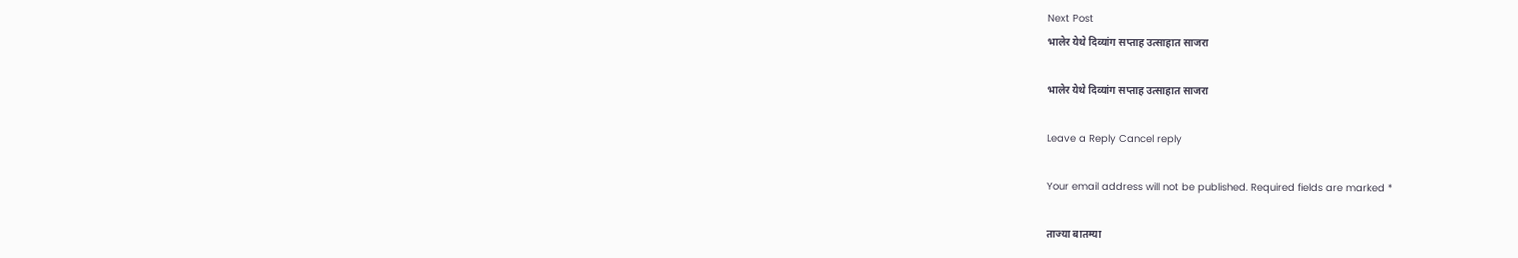Next Post
भालेर येथे दिव्यांग सप्ताह उत्साहात साजरा

भालेर येथे दिव्यांग सप्ताह उत्साहात साजरा

Leave a Reply Cancel reply

Your email address will not be published. Required fields are marked *

ताज्या बातम्या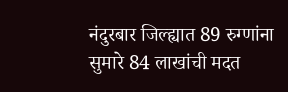नंदुरबार जिल्ह्यात 89 रुग्णांना सुमारे 84 लाखांची मदत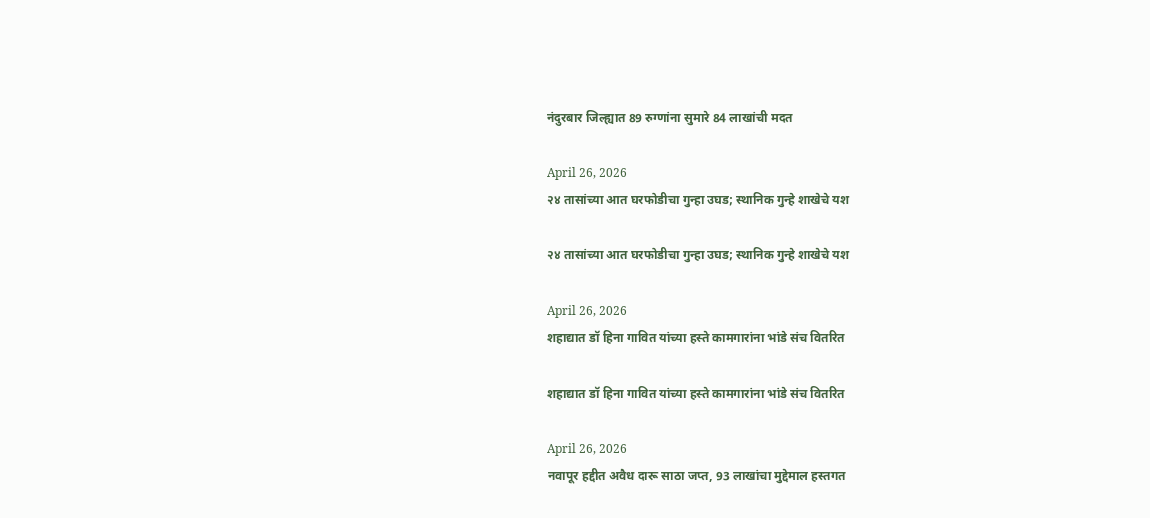नंदुरबार जिल्ह्यात 89 रुग्णांना सुमारे 84 लाखांची मदत

April 26, 2026
२४ तासांच्या आत घरफोडीचा गुन्हा उघड; स्थानिक गुन्हे शाखेचे यश

२४ तासांच्या आत घरफोडीचा गुन्हा उघड; स्थानिक गुन्हे शाखेचे यश

April 26, 2026
शहाद्यात डॉ हिना गावित यांच्या हस्ते कामगारांना भांडे संच वितरित

शहाद्यात डॉ हिना गावित यांच्या हस्ते कामगारांना भांडे संच वितरित

April 26, 2026
नवापूर हद्दीत अवैध दारू साठा जप्त, 93 लाखांचा मुद्देमाल हस्तगत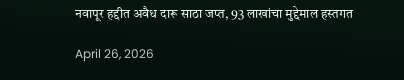नवापूर हद्दीत अवैध दारू साठा जप्त, 93 लाखांचा मुद्देमाल हस्तगत

April 26, 2026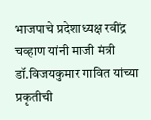भाजपाचे प्रदेशाध्यक्ष रवींद्र चव्हाण यांनी माजी मंत्री डॉ.विजयकुमार गावित यांच्या प्रकृतीची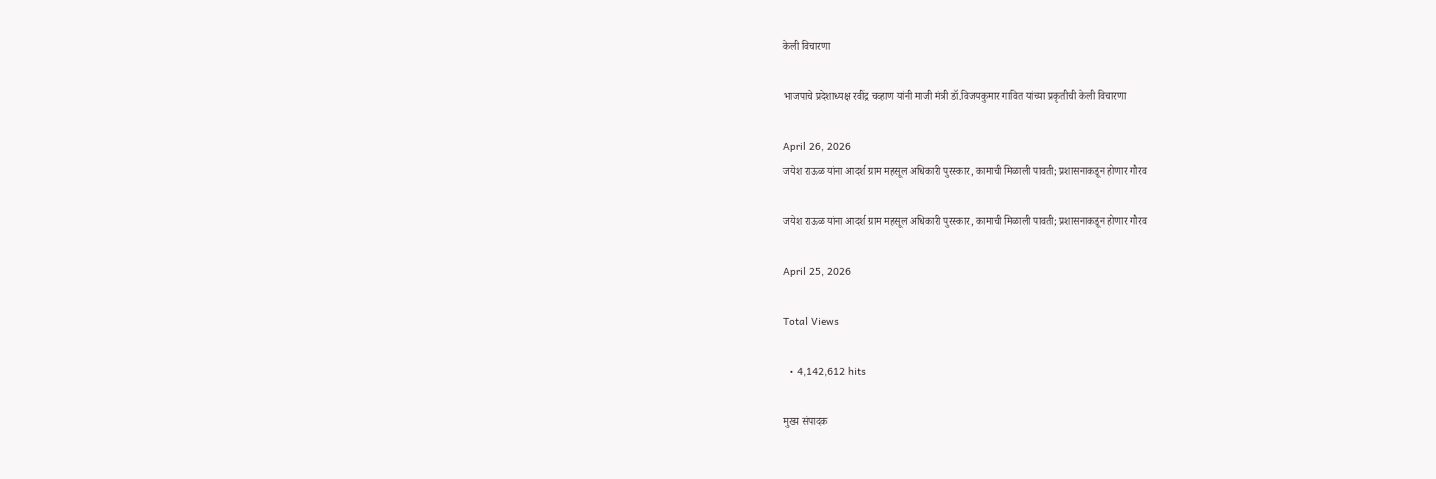केली विचारणा

भाजपाचे प्रदेशाध्यक्ष रवींद्र चव्हाण यांनी माजी मंत्री डॉ.विजयकुमार गावित यांच्या प्रकृतीची केली विचारणा

April 26, 2026
जयेश राऊळ यांना आदर्श ग्राम महसूल अधिकारी पुरस्कार, कामाची मिळाली पावती; प्रशासनाकडून होणार गौरव

जयेश राऊळ यांना आदर्श ग्राम महसूल अधिकारी पुरस्कार, कामाची मिळाली पावती; प्रशासनाकडून होणार गौरव

April 25, 2026

Total Views

  • 4,142,612 hits

मुख्य संपादक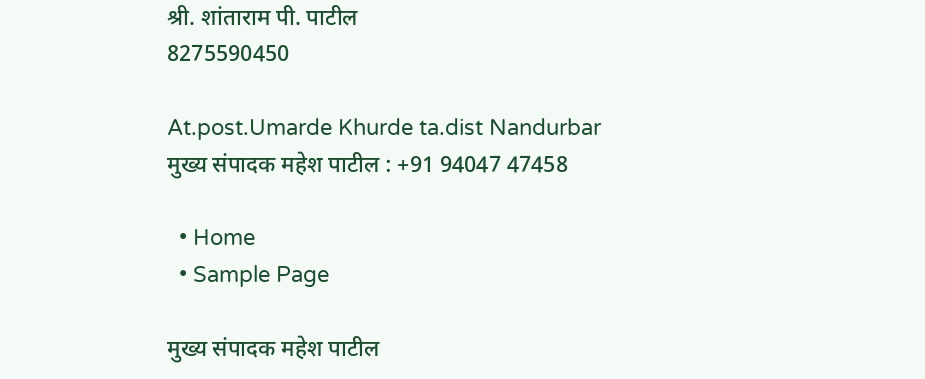श्री. शांताराम पी. पाटील
8275590450

At.post.Umarde Khurde ta.dist Nandurbar
मुख्य संपादक महेश पाटील : +91 94047 47458

  • Home
  • Sample Page

मुख्य संपादक महेश पाटील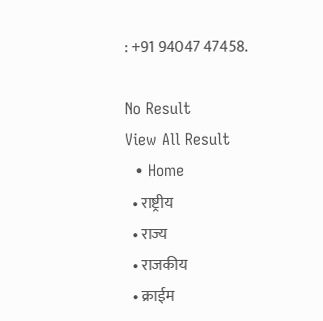: +91 94047 47458.

No Result
View All Result
  • Home
  • राष्ट्रीय
  • राज्य
  • राजकीय
  • क्राईम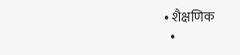• शैक्षणिक
  •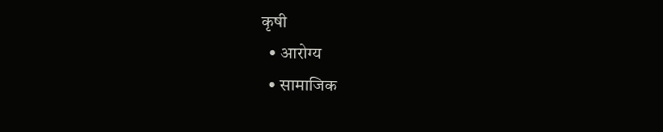कृषी
  • आरोग्य
  • सामाजिक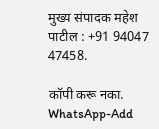मुख्य संपादक महेश पाटील : +91 94047 47458.

कॉपी करू नका.
WhatsApp-Add